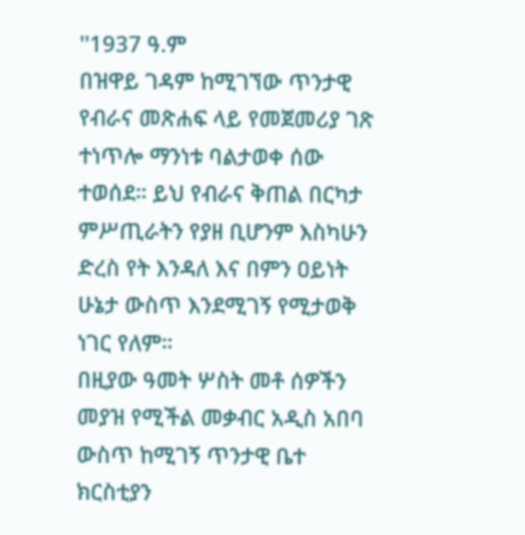''1937 ዓ.ም
በዝዋይ ገዳም ከሚገኘው ጥንታዊ የብራና መጽሐፍ ላይ የመጀመሪያ ገጽ ተነጥሎ ማንነቱ ባልታወቀ ሰው ተወሰደ። ይህ የብራና ቅጠል በርካታ ምሥጢራትን የያዘ ቢሆንም እስካሁን ድረስ የት እንዳለ እና በምን ዐይነት ሁኔታ ውስጥ እንደሚገኝ የሚታወቅ ነገር የለም።
በዚያው ዓመት ሦስት መቶ ሰዎችን መያዝ የሚችል መቃብር አዲስ አበባ ውስጥ ከሚገኝ ጥንታዊ ቤተ ክርስቲያን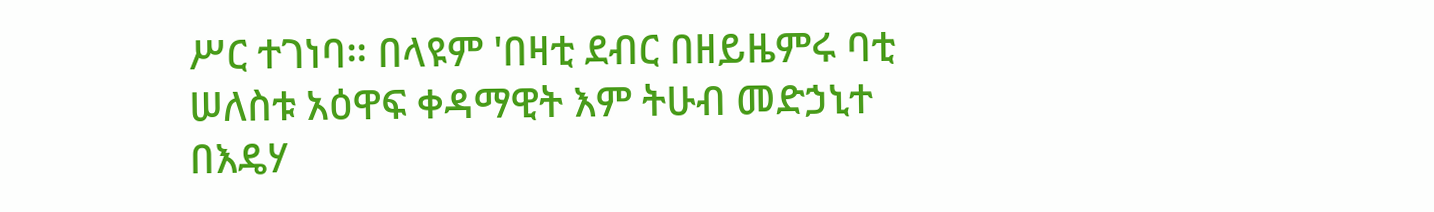ሥር ተገነባ። በላዩም 'በዛቲ ደብር በዘይዜምሩ ባቲ ሠለስቱ አዕዋፍ ቀዳማዊት እም ትሁብ መድኃኒተ በእዴሃ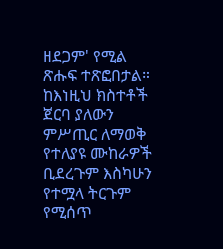ዘደጋም' የሚል ጽሑፍ ተጽፎበታል።
ከእነዚህ ክስተቶች ጀርባ ያለውን ምሥጢር ለማወቅ የተለያዩ ሙከራዎች ቢደረጉም እስካሁን የተሟላ ትርጉም የሚሰጥ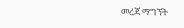መረጃ ማግኘት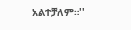አልተቻለም።''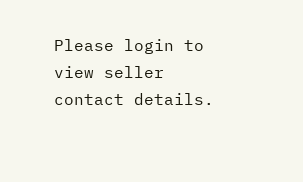Please login to view seller contact details.